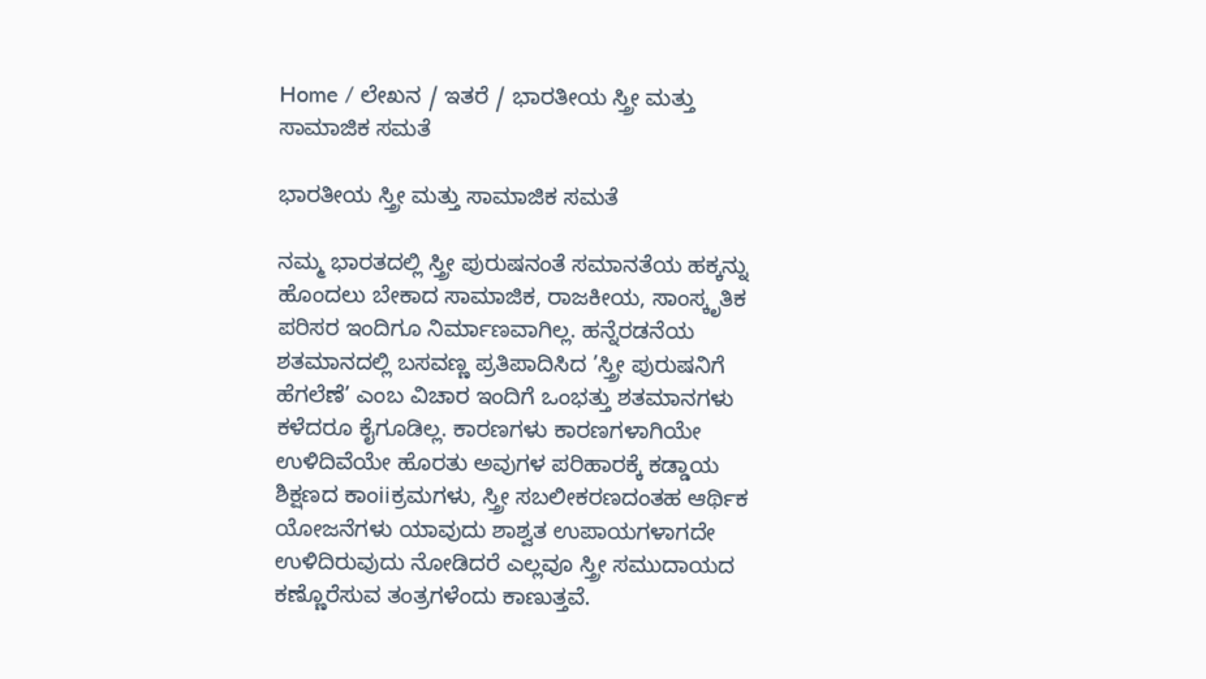Home / ಲೇಖನ / ಇತರೆ / ಭಾರತೀಯ ಸ್ತ್ರೀ ಮತ್ತು ಸಾಮಾಜಿಕ ಸಮತೆ

ಭಾರತೀಯ ಸ್ತ್ರೀ ಮತ್ತು ಸಾಮಾಜಿಕ ಸಮತೆ

ನಮ್ಮ ಭಾರತದಲ್ಲಿ ಸ್ತ್ರೀ ಪುರುಷನಂತೆ ಸಮಾನತೆಯ ಹಕ್ಕನ್ನು ಹೊಂದಲು ಬೇಕಾದ ಸಾಮಾಜಿಕ, ರಾಜಕೀಯ, ಸಾಂಸ್ಕೃತಿಕ ಪರಿಸರ ಇಂದಿಗೂ ನಿರ್ಮಾಣವಾಗಿಲ್ಲ. ಹನ್ನೆರಡನೆಯ ಶತಮಾನದಲ್ಲಿ ಬಸವಣ್ಣ ಪ್ರತಿಪಾದಿಸಿದ ’ಸ್ತ್ರೀ ಪುರುಷನಿಗೆ ಹೆಗಲೆಣೆ’ ಎಂಬ ವಿಚಾರ ಇಂದಿಗೆ ಒಂಭತ್ತು ಶತಮಾನಗಳು ಕಳೆದರೂ ಕೈಗೂಡಿಲ್ಲ. ಕಾರಣಗಳು ಕಾರಣಗಳಾಗಿಯೇ ಉಳಿದಿವೆಯೇ ಹೊರತು ಅವುಗಳ ಪರಿಹಾರಕ್ಕೆ ಕಡ್ಡಾಯ ಶಿಕ್ಷಣದ ಕಾಂiiಕ್ರಮಗಳು, ಸ್ತ್ರೀ ಸಬಲೀಕರಣದಂತಹ ಆರ್ಥಿಕ ಯೋಜನೆಗಳು ಯಾವುದು ಶಾಶ್ವತ ಉಪಾಯಗಳಾಗದೇ ಉಳಿದಿರುವುದು ನೋಡಿದರೆ ಎಲ್ಲವೂ ಸ್ತ್ರೀ ಸಮುದಾಯದ ಕಣ್ಣೊರೆಸುವ ತಂತ್ರಗಳೆಂದು ಕಾಣುತ್ತವೆ.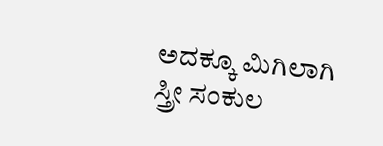ಅದಕ್ಕೂ ಮಿಗಿಲಾಗಿ ಸ್ತ್ರೀ ಸಂಕುಲ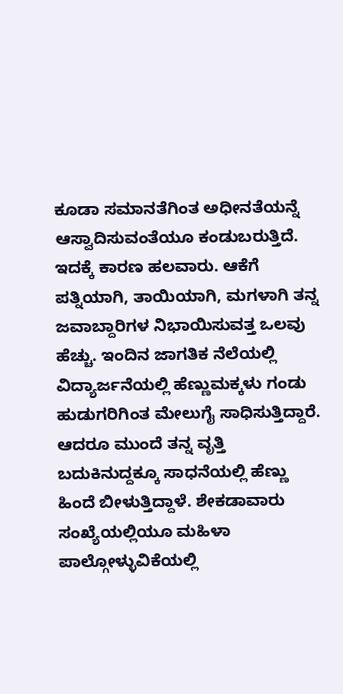ಕೂಡಾ ಸಮಾನತೆಗಿಂತ ಅಧೀನತೆಯನ್ನೆ ಆಸ್ವಾದಿಸುವಂತೆಯೂ ಕಂಡುಬರುತ್ತಿದೆ. ಇದಕ್ಕೆ ಕಾರಣ ಹಲವಾರು. ಆಕೆಗೆ ಪತ್ನಿಯಾಗಿ, ತಾಯಿಯಾಗಿ, ಮಗಳಾಗಿ ತನ್ನ ಜವಾಬ್ದಾರಿಗಳ ನಿಭಾಯಿಸುವತ್ತ ಒಲವು ಹೆಚ್ಚು. ಇಂದಿನ ಜಾಗತಿಕ ನೆಲೆಯಲ್ಲಿ ವಿದ್ಯಾರ್ಜನೆಯಲ್ಲಿ ಹೆಣ್ಣುಮಕ್ಕಳು ಗಂಡು ಹುಡುಗರಿಗಿಂತ ಮೇಲುಗೈ ಸಾಧಿಸುತ್ತಿದ್ದಾರೆ. ಆದರೂ ಮುಂದೆ ತನ್ನ ವೃತ್ತಿ ಬದುಕಿನುದ್ದಕ್ಕೂ ಸಾಧನೆಯಲ್ಲಿ ಹೆಣ್ಣು ಹಿಂದೆ ಬೀಳುತ್ತಿದ್ದಾಳೆ. ಶೇಕಡಾವಾರು ಸಂಖ್ಯೆಯಲ್ಲಿಯೂ ಮಹಿಳಾ ಪಾಲ್ಗೋಳ್ಳುವಿಕೆಯಲ್ಲಿ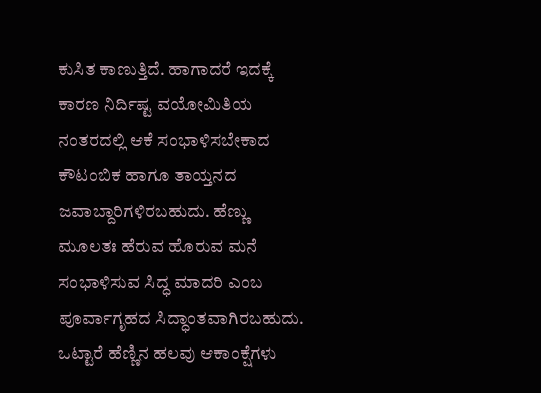ಕುಸಿತ ಕಾಣುತ್ತಿದೆ. ಹಾಗಾದರೆ ಇದಕ್ಕೆ ಕಾರಣ ನಿರ್ದಿಷ್ಟ ವಯೋಮಿತಿಯ ನಂತರದಲ್ಲಿ ಆಕೆ ಸಂಭಾಳಿಸಬೇಕಾದ ಕೌಟಂಬಿಕ ಹಾಗೂ ತಾಯ್ತನದ ಜವಾಬ್ದಾರಿಗಳಿರಬಹುದು. ಹೆಣ್ಣು ಮೂಲತಃ ಹೆರುವ ಹೊರುವ ಮನೆ ಸಂಭಾಳಿಸುವ ಸಿದ್ಧ ಮಾದರಿ ಎಂಬ ಪೂರ್ವಾಗೃಹದ ಸಿದ್ಧಾಂತವಾಗಿರಬಹುದು. ಒಟ್ಟಾರೆ ಹೆಣ್ಣಿನ ಹಲವು ಆಕಾಂಕ್ಷೆಗಳು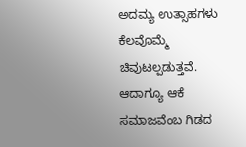ಅದಮ್ಯ ಉತ್ಸಾಹಗಳು ಕೆಲವೊಮ್ಮೆ ಚಿವುಟಲ್ಪಡುತ್ತವೆ. ಆದಾಗ್ಯೂ ಆಕೆ ಸಮಾಜವೆಂಬ ಗಿಡದ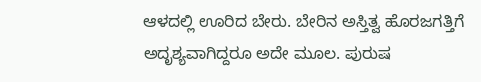ಆಳದಲ್ಲಿ ಊರಿದ ಬೇರು. ಬೇರಿನ ಅಸ್ತಿತ್ವ ಹೊರಜಗತ್ತಿಗೆ ಅದೃಶ್ಯವಾಗಿದ್ದರೂ ಅದೇ ಮೂಲ. ಪುರುಷ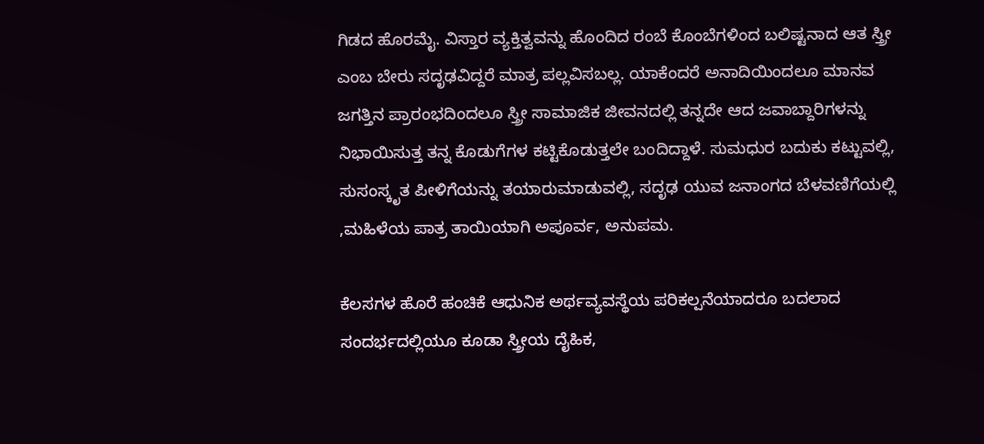ಗಿಡದ ಹೊರಮೈ. ವಿಸ್ತಾರ ವ್ಯಕ್ತಿತ್ವವನ್ನು ಹೊಂದಿದ ರಂಬೆ ಕೊಂಬೆಗಳಿಂದ ಬಲಿಷ್ಟನಾದ ಆತ ಸ್ತ್ರೀ ಎಂಬ ಬೇರು ಸದೃಢವಿದ್ದರೆ ಮಾತ್ರ ಪಲ್ಲವಿಸಬಲ್ಲ. ಯಾಕೆಂದರೆ ಅನಾದಿಯಿಂದಲೂ ಮಾನವ ಜಗತ್ತಿನ ಪ್ರಾರಂಭದಿಂದಲೂ ಸ್ತ್ರೀ ಸಾಮಾಜಿಕ ಜೀವನದಲ್ಲಿ ತನ್ನದೇ ಆದ ಜವಾಬ್ದಾರಿಗಳನ್ನು ನಿಭಾಯಿಸುತ್ತ ತನ್ನ ಕೊಡುಗೆಗಳ ಕಟ್ಟಿಕೊಡುತ್ತಲೇ ಬಂದಿದ್ದಾಳೆ. ಸುಮಧುರ ಬದುಕು ಕಟ್ಟುವಲ್ಲಿ, ಸುಸಂಸ್ಕೃತ ಪೀಳಿಗೆಯನ್ನು ತಯಾರುಮಾಡುವಲ್ಲಿ, ಸದೃಢ ಯುವ ಜನಾಂಗದ ಬೆಳವಣಿಗೆಯಲ್ಲಿ ,ಮಹಿಳೆಯ ಪಾತ್ರ ತಾಯಿಯಾಗಿ ಅಪೂರ್ವ, ಅನುಪಮ.

ಕೆಲಸಗಳ ಹೊರೆ ಹಂಚಿಕೆ ಆಧುನಿಕ ಅರ್ಥವ್ಯವಸ್ಥೆಯ ಪರಿಕಲ್ಪನೆಯಾದರೂ ಬದಲಾದ ಸಂದರ್ಭದಲ್ಲಿಯೂ ಕೂಡಾ ಸ್ತ್ರೀಯ ದೈಹಿಕ,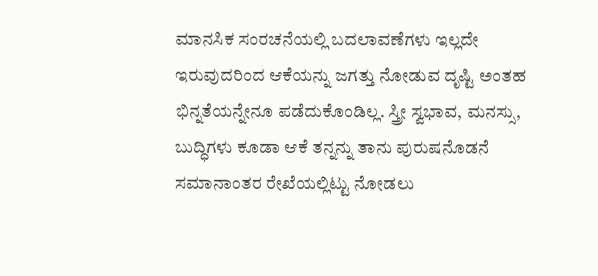ಮಾನಸಿಕ ಸಂರಚನೆಯಲ್ಲಿ ಬದಲಾವಣೆಗಳು ಇಲ್ಲದೇ ಇರುವುದರಿಂದ ಆಕೆಯನ್ನು ಜಗತ್ತು ನೋಡುವ ದೃಷ್ಟಿ ಅಂತಹ ಭಿನ್ನತೆಯನ್ನೇನೂ ಪಡೆದುಕೊಂಡಿಲ್ಲ. ಸ್ತ್ರೀ ಸ್ವಭಾವ, ಮನಸ್ಸು, ಬುದ್ಧಿಗಳು ಕೂಡಾ ಆಕೆ ತನ್ನನ್ನು ತಾನು ಪುರುಷನೊಡನೆ ಸಮಾನಾಂತರ ರೇಖೆಯಲ್ಲಿಟ್ಟು ನೋಡಲು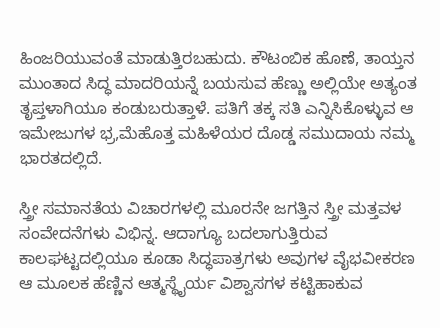ಹಿಂಜರಿಯುವಂತೆ ಮಾಡುತ್ತಿರಬಹುದು. ಕೌಟಂಬಿಕ ಹೊಣೆ, ತಾಯ್ತನ ಮುಂತಾದ ಸಿದ್ಧ ಮಾದರಿಯನ್ನೆ ಬಯಸುವ ಹೆಣ್ಣು ಅಲ್ಲಿಯೇ ಅತ್ಯಂತ ತೃಪ್ತಳಾಗಿಯೂ ಕಂಡುಬರುತ್ತಾಳೆ. ಪತಿಗೆ ತಕ್ಕ ಸತಿ ಎನ್ನಿಸಿಕೊಳ್ಳುವ ಆ ಇಮೇಜುಗಳ ಭ್ರ,ಮೆಹೊತ್ತ ಮಹಿಳೆಯರ ದೊಡ್ಡ ಸಮುದಾಯ ನಮ್ಮ ಭಾರತದಲ್ಲಿದೆ.

ಸ್ತ್ರೀ ಸಮಾನತೆಯ ವಿಚಾರಗಳಲ್ಲಿ ಮೂರನೇ ಜಗತ್ತಿನ ಸ್ತ್ರೀ ಮತ್ತವಳ ಸಂವೇದನೆಗಳು ವಿಭಿನ್ನ. ಆದಾಗ್ಯೂ ಬದಲಾಗುತ್ತಿರುವ ಕಾಲಘಟ್ಟದಲ್ಲಿಯೂ ಕೂಡಾ ಸಿದ್ಧಪಾತ್ರಗಳು ಅವುಗಳ ವೈಭವೀಕರಣ ಆ ಮೂಲಕ ಹೆಣ್ಣಿನ ಆತ್ಮಸ್ಥೈರ್ಯ ವಿಶ್ವಾಸಗಳ ಕಟ್ಟಿಹಾಕುವ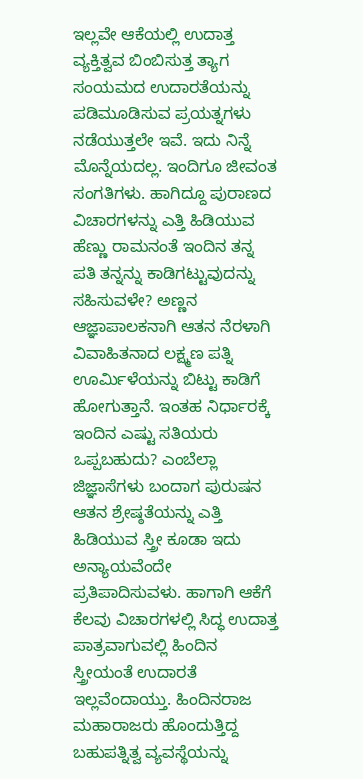ಇಲ್ಲವೇ ಆಕೆಯಲ್ಲಿ ಉದಾತ್ತ ವ್ಯಕ್ತಿತ್ವವ ಬಿಂಬಿಸುತ್ತ ತ್ಯಾಗ ಸಂಯಮದ ಉದಾರತೆಯನ್ನು ಪಡಿಮೂಡಿಸುವ ಪ್ರಯತ್ನಗಳು ನಡೆಯುತ್ತಲೇ ಇವೆ. ಇದು ನಿನ್ನೆ ಮೊನ್ನೆಯದಲ್ಲ. ಇಂದಿಗೂ ಜೀವಂತ ಸಂಗತಿಗಳು. ಹಾಗಿದ್ದೂ ಪುರಾಣದ ವಿಚಾರಗಳನ್ನು ಎತ್ತಿ ಹಿಡಿಯುವ ಹೆಣ್ಣು ರಾಮನಂತೆ ಇಂದಿನ ತನ್ನ ಪತಿ ತನ್ನನ್ನು ಕಾಡಿಗಟ್ಟುವುದನ್ನು ಸಹಿಸುವಳೇ? ಅಣ್ಣನ ಆಜ್ಞಾಪಾಲಕನಾಗಿ ಆತನ ನೆರಳಾಗಿ ವಿವಾಹಿತನಾದ ಲಕ್ಷ್ಮಣ ಪತ್ನಿ ಊರ್ಮಿಳೆಯನ್ನು ಬಿಟ್ಟು ಕಾಡಿಗೆ ಹೋಗುತ್ತಾನೆ. ಇಂತಹ ನಿರ್ಧಾರಕ್ಕೆ ಇಂದಿನ ಎಷ್ಟು ಸತಿಯರು ಒಪ್ಪಬಹುದು? ಎಂಬೆಲ್ಲಾ ಜಿಜ್ಞಾಸೆಗಳು ಬಂದಾಗ ಪುರುಷನ ಆತನ ಶ್ರೇಷ್ಠತೆಯನ್ನು ಎತ್ತಿ ಹಿಡಿಯುವ ಸ್ತ್ರೀ ಕೂಡಾ ಇದು ಅನ್ಯಾಯವೆಂದೇ ಪ್ರತಿಪಾದಿಸುವಳು. ಹಾಗಾಗಿ ಆಕೆಗೆ ಕೆಲವು ವಿಚಾರಗಳಲ್ಲಿ ಸಿದ್ಧ ಉದಾತ್ತ ಪಾತ್ರವಾಗುವಲ್ಲಿ ಹಿಂದಿನ ಸ್ತ್ರೀಯಂತೆ ಉದಾರತೆ ಇಲ್ಲವೆಂದಾಯ್ತು. ಹಿಂದಿನರಾಜ ಮಹಾರಾಜರು ಹೊಂದುತ್ತಿದ್ದ ಬಹುಪತ್ನಿತ್ವ ವ್ಯವಸ್ಥೆಯನ್ನು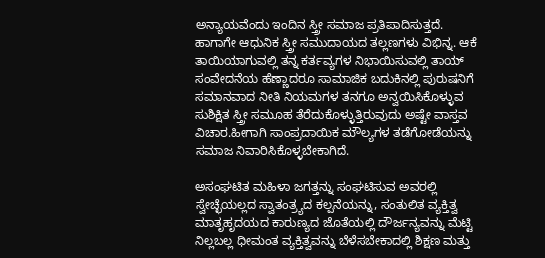ಅನ್ಯಾಯವೆಂದು ಇಂದಿನ ಸ್ತ್ರೀ ಸಮಾಜ ಪ್ರತಿಪಾದಿಸುತ್ತದೆ. ಹಾಗಾಗೇ ಆಧುನಿಕ ಸ್ತ್ರೀ ಸಮುದಾಯದ ತಲ್ಲಣಗಳು ವಿಭಿನ್ನ. ಆಕೆ ತಾಯಿಯಾಗುವಲ್ಲಿ ತನ್ನ ಕರ್ತವ್ಯಗಳ ನಿಭಾಯಿಸುವಲ್ಲಿ ತಾಯ್ ಸಂವೇದನೆಯ ಹೆಣ್ಣಾದರೂ ಸಾಮಾಜಿಕ ಬದುಕಿನಲ್ಲಿ ಪುರುಷನಿಗೆ ಸಮಾನವಾದ ನೀತಿ ನಿಯಮಗಳ ತನಗೂ ಅನ್ವಯಿಸಿಕೊಳ್ಳುವ ಸುಶಿಕ್ಷಿತ ಸ್ತ್ರೀ ಸಮೂಹ ತೆರೆದುಕೊಳ್ಳುತ್ತಿರುವುದು ಅಷ್ಟೇ ವಾಸ್ತವ ವಿಚಾರ.ಹೀಗಾಗಿ ಸಾಂಪ್ರದಾಯಿಕ ಮೌಲ್ಯಗಳ ತಡೆಗೋಡೆಯನ್ನು ಸಮಾಜ ನಿವಾರಿಸಿಕೊಳ್ಳಬೇಕಾಗಿದೆ.

ಅಸಂಘಟಿತ ಮಹಿಳಾ ಜಗತ್ತನ್ನು ಸಂಘಟಿಸುವ ಅವರಲ್ಲಿ ಸ್ವೇಚ್ಛೆಯಲ್ಲದ ಸ್ವಾತಂತ್ರ್ಯದ ಕಲ್ಪನೆಯನ್ನು, ಸಂತುಲಿತ ವ್ಯಕ್ತಿತ್ವ ಮಾತೃಹೃದಯದ ಕಾರುಣ್ಯದ ಜೊತೆಯಲ್ಲಿ ದೌರ್ಜನ್ಯವನ್ನು ಮೆಟ್ಟಿ ನಿಲ್ಲಬಲ್ಲ ಧೀಮಂತ ವ್ಯಕ್ತಿತ್ವವನ್ನು ಬೆಳೆಸಬೇಕಾದಲ್ಲಿ ಶಿಕ್ಷಣ ಮತ್ತು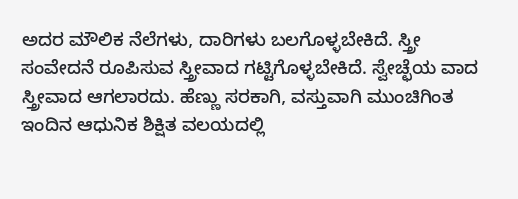ಅದರ ಮೌಲಿಕ ನೆಲೆಗಳು, ದಾರಿಗಳು ಬಲಗೊಳ್ಳಬೇಕಿದೆ. ಸ್ತ್ರೀ ಸಂವೇದನೆ ರೂಪಿಸುವ ಸ್ತ್ರೀವಾದ ಗಟ್ಟಿಗೊಳ್ಳಬೇಕಿದೆ. ಸ್ವೇಚ್ಛೆಯ ವಾದ ಸ್ತ್ರೀವಾದ ಆಗಲಾರದು. ಹೆಣ್ಣು ಸರಕಾಗಿ, ವಸ್ತುವಾಗಿ ಮುಂಚಿಗಿಂತ ಇಂದಿನ ಆಧುನಿಕ ಶಿಕ್ಷಿತ ವಲಯದಲ್ಲಿ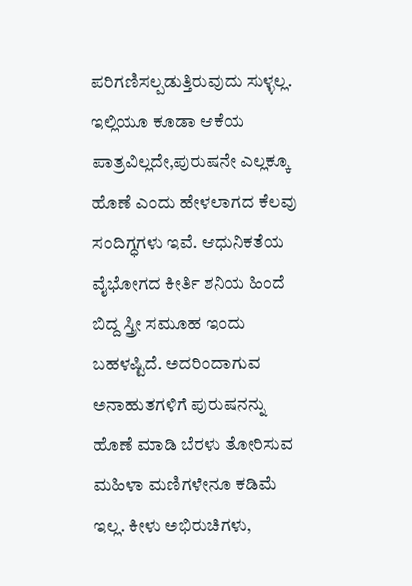ಪರಿಗಣಿಸಲ್ಪಡುತ್ತಿರುವುದು ಸುಳ್ಳಲ್ಲ. ಇಲ್ಲಿಯೂ ಕೂಡಾ ಆಕೆಯ ಪಾತ್ರವಿಲ್ಲದೇ,ಪುರುಷನೇ ಎಲ್ಲಕ್ಕೂ ಹೊಣೆ ಎಂದು ಹೇಳಲಾಗದ ಕೆಲವು ಸಂದಿಗ್ಧಗಳು ಇವೆ. ಆಧುನಿಕತೆಯ ವೈಭೋಗದ ಕೀರ್ತಿ ಶನಿಯ ಹಿಂದೆ ಬಿದ್ದ ಸ್ತ್ರೀ ಸಮೂಹ ಇಂದು ಬಹಳಷ್ಟಿದೆ. ಅದರಿಂದಾಗುವ ಅನಾಹುತಗಳಿಗೆ ಪುರುಷನನ್ನು ಹೊಣೆ ಮಾಡಿ ಬೆರಳು ತೋರಿಸುವ ಮಹಿಳಾ ಮಣಿಗಳೇನೂ ಕಡಿಮೆ ಇಲ್ಲ. ಕೀಳು ಅಭಿರುಚಿಗಳು,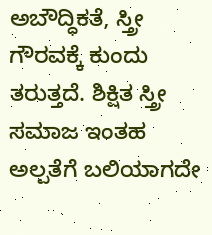ಅಬೌದ್ಧಿಕತೆ, ಸ್ತ್ರೀ ಗೌರವಕ್ಕೆ ಕುಂದು ತರುತ್ತದೆ. ಶಿಕ್ಷಿತ ಸ್ತ್ರೀ ಸಮಾಜ ಇಂತಹ ಅಲ್ಪತೆಗೆ ಬಲಿಯಾಗದೇ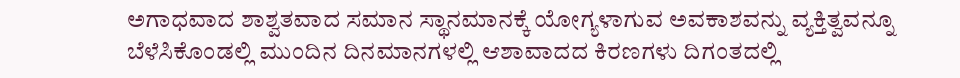ಅಗಾಧವಾದ ಶಾಶ್ವತವಾದ ಸಮಾನ ಸ್ಥಾನಮಾನಕ್ಕೆ ಯೋಗ್ಯಳಾಗುವ ಅವಕಾಶವನ್ನು ವ್ಯಕ್ತಿತ್ವವನ್ನೂ ಬೆಳೆಸಿಕೊಂಡಲ್ಲಿ ಮುಂದಿನ ದಿನಮಾನಗಳಲ್ಲಿ ಆಶಾವಾದದ ಕಿರಣಗಳು ದಿಗಂತದಲ್ಲಿ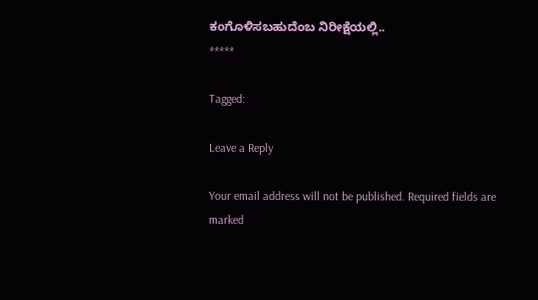ಕಂಗೊಳಿಸಬಹುದೆಂಬ ನಿರೀಕ್ಷೆಯಲ್ಲಿ..
*****

Tagged:

Leave a Reply

Your email address will not be published. Required fields are marked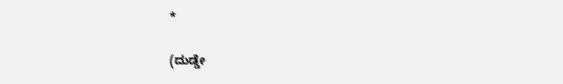*

(ದುಡ್ಡೇ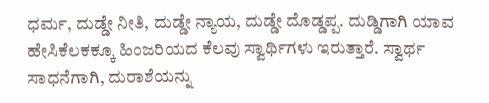ಧರ್ಮ, ದುಡ್ಡೇ ನೀತಿ, ದುಡ್ಡೇ ನ್ಯಾಯ, ದುಡ್ಡೇ ದೊಡ್ಡಪ್ಪ. ದುಡ್ಡಿಗಾಗಿ ಯಾವ ಹೇಸಿಕೆಲಕಕ್ಕೂ ಹಿಂಜರಿಯದ ಕೆಲವು ಸ್ವಾರ್ಥಿಗಳು ಇರುತ್ತಾರೆ. ಸ್ವಾರ್ಥ ಸಾಧನೆಗಾಗಿ, ದುರಾಶೆಯನ್ನು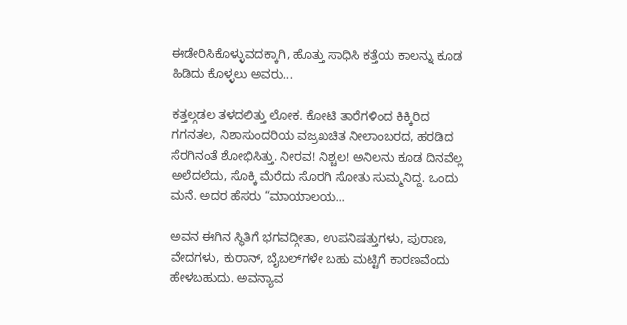ಈಡೇರಿಸಿಕೊಳ್ಳುವದಕ್ಕಾಗಿ, ಹೊತ್ತು ಸಾಧಿಸಿ ಕತ್ತೆಯ ಕಾಲನ್ನು ಕೂಡ ಹಿಡಿದು ಕೊಳ್ಳಲು ಅವರು...

ಕತ್ತಲ್ಗಡಲ ತಳದಲಿತ್ತು ಲೋಕ. ಕೋಟಿ ತಾರೆಗಳಿಂದ ಕಿಕ್ಕಿರಿದ ಗಗನತಲ, ನಿಶಾಸುಂದರಿಯ ವಜ್ರಖಚಿತ ನೀಲಾಂಬರದ, ಹರಡಿದ ಸೆರಗಿನಂತೆ ಶೋಭಿಸಿತ್ತು. ನೀರವ! ನಿಶ್ಚಲ! ಅನಿಲನು ಕೂಡ ದಿನವೆಲ್ಲ ಅಲೆದಲೆದು, ಸೊಕ್ಕಿ ಮೆರೆದು ಸೊರಗಿ ಸೋತು ಸುಮ್ಮನಿದ್ದ. ಒಂದು ಮನೆ. ಅದರ ಹೆಸರು “ಮಾಯಾಲಯ...

ಅವನ ಈಗಿನ ಸ್ಥಿತಿಗೆ ಭಗವದ್ಗೀತಾ, ಉಪನಿಷತ್ತುಗಳು, ಪುರಾಣ, ವೇದಗಳು, ಕುರಾನ್, ಬೈಬಲ್‌ಗಳೇ ಬಹು ಮಟ್ಟಿಗೆ ಕಾರಣವೆಂದು ಹೇಳಬಹುದು. ಅವನ್ಯಾವ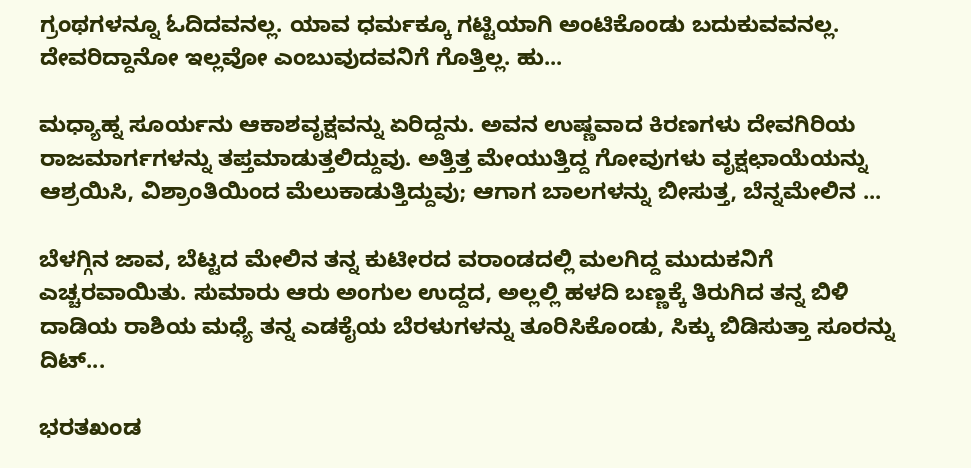ಗ್ರಂಥಗಳನ್ನೂ ಓದಿದವನಲ್ಲ. ಯಾವ ಧರ್ಮಕ್ಕೂ ಗಟ್ಟಿಯಾಗಿ ಅಂಟಿಕೊಂಡು ಬದುಕುವವನಲ್ಲ. ದೇವರಿದ್ದಾನೋ ಇಲ್ಲವೋ ಎಂಬುವುದವನಿಗೆ ಗೊತ್ತಿಲ್ಲ. ಹು...

ಮಧ್ಯಾಹ್ನ ಸೂರ್ಯನು ಆಕಾಶವೃಕ್ಷವನ್ನು ಏರಿದ್ದನು. ಅವನ ಉಷ್ಣವಾದ ಕಿರಣಗಳು ದೇವಗಿರಿಯ ರಾಜಮಾರ್ಗಗಳನ್ನು ತಪ್ತಮಾಡುತ್ತಲಿದ್ದುವು. ಅತ್ತಿತ್ತ ಮೇಯುತ್ತಿದ್ದ ಗೋವುಗಳು ವೃಕ್ಷಛಾಯೆಯನ್ನು ಆಶ್ರಯಿಸಿ, ವಿಶ್ರಾಂತಿಯಿಂದ ಮೆಲುಕಾಡುತ್ತಿದ್ದುವು; ಆಗಾಗ ಬಾಲಗಳನ್ನು ಬೀಸುತ್ತ, ಬೆನ್ನಮೇಲಿನ ...

ಬೆಳಗ್ಗಿನ ಜಾವ, ಬೆಟ್ಟದ ಮೇಲಿನ ತನ್ನ ಕುಟೀರದ ವರಾಂಡದಲ್ಲಿ ಮಲಗಿದ್ದ ಮುದುಕನಿಗೆ ಎಚ್ಚರವಾಯಿತು. ಸುಮಾರು ಆರು ಅಂಗುಲ ಉದ್ದದ, ಅಲ್ಲಲ್ಲಿ ಹಳದಿ ಬಣ್ಣಕ್ಕೆ ತಿರುಗಿದ ತನ್ನ ಬಿಳಿ ದಾಡಿಯ ರಾಶಿಯ ಮಧ್ಯೆ ತನ್ನ ಎಡಕೈಯ ಬೆರಳುಗಳನ್ನು ತೂರಿಸಿಕೊಂಡು, ಸಿಕ್ಕು ಬಿಡಿಸುತ್ತಾ ಸೂರನ್ನು ದಿಟ್...

ಭರತಖಂಡ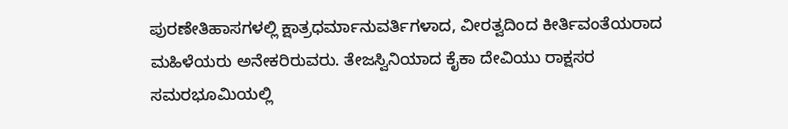ಪುರಣೇತಿಹಾಸಗಳಲ್ಲಿ ಕ್ಷಾತ್ರಧರ್ಮಾನುವರ್ತಿಗಳಾದ, ವೀರತ್ವದಿಂದ ಕೀರ್ತಿವಂತೆಯರಾದ ಮಹಿಳೆಯರು ಅನೇಕರಿರುವರು. ತೇಜಸ್ವಿನಿಯಾದ ಕೈಕಾ ದೇವಿಯು ರಾಕ್ಷಸರ ಸಮರಭೂಮಿಯಲ್ಲಿ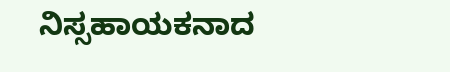ನಿಸ್ಸಹಾಯಕನಾದ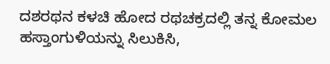ದಶರಥನ ಕಳಚಿ ಹೋದ ರಥಚಕ್ರದಲ್ಲಿ ತನ್ನ ಕೋಮಲ ಹಸ್ತಾಂಗುಳಿಯನ್ನು ಸಿಲುಕಿಸಿ,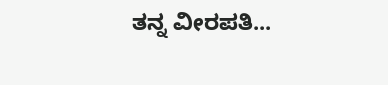ತನ್ನ ವೀರಪತಿ...